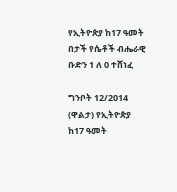የኢትዮጵያ ከ17 ዓመት በታች የሴቶች ብሔራዊ ቡድን 1 ለ 0 ተሸነፈ

ግንቦት 12/2014 (ዋልታ) የኢትዮጵያ ከ17 ዓመት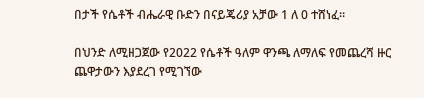በታች የሴቶች ብሔራዊ ቡድን በናይጄሪያ አቻው 1 ለ 0 ተሸነፈ።

በህንድ ለሚዘጋጀው የ2022 የሴቶች ዓለም ዋንጫ ለማለፍ የመጨረሻ ዙር ጨዋታውን እያደረገ የሚገኘው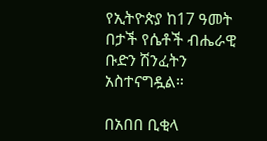የኢትዮጵያ ከ17 ዓመት በታች የሴቶች ብሔራዊ ቡድን ሽንፈትን አስተናግዷል።

በአበበ ቢቂላ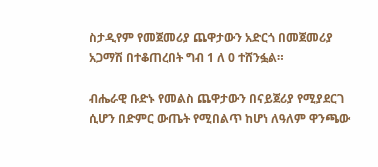ስታዲየም የመጀመሪያ ጨዋታውን አድርጎ በመጀመሪያ አጋማሽ በተቆጠረበት ግብ 1 ለ 0 ተሸንፏል።

ብሔራዊ ቡድኑ የመልስ ጨዋታውን በናይጀሪያ የሚያደርገ ሲሆን በድምር ውጤት የሚበልጥ ከሆነ ለዓለም ዋንጫው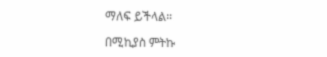ማለፍ ይችላል።

በሚኪያስ ምትኩ